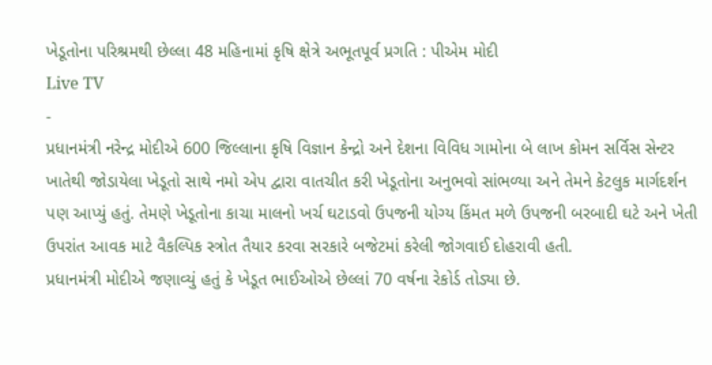ખેડૂતોના પરિશ્રમથી છેલ્લા 48 મહિનામાં કૃષિ ક્ષેત્રે અભૂતપૂર્વ પ્રગતિ : પીએમ મોદી
Live TV
-
પ્રધાનમંત્રી નરેન્દ્ર મોદીએ 600 જિલ્લાના કૃષિ વિજ્ઞાન કેન્દ્રો અને દેશના વિવિધ ગામોના બે લાખ કોમન સર્વિસ સેન્ટર ખાતેથી જોડાયેલા ખેડૂતો સાથે નમો એપ દ્વારા વાતચીત કરી ખેડૂતોના અનુભવો સાંભળ્યા અને તેમને કેટલુક માર્ગદર્શન પણ આપ્યું હતું. તેમણે ખેડૂતોના કાચા માલનો ખર્ચ ઘટાડવો ઉપજની યોગ્ય કિંમત મળે ઉપજની બરબાદી ઘટે અને ખેતી ઉપરાંત આવક માટે વૈકલ્પિક સ્ત્રોત તૈયાર કરવા સરકારે બજેટમાં કરેલી જોગવાઈ દોહરાવી હતી.
પ્રધાનમંત્રી મોદીએ જણાવ્યું હતું કે ખેડૂત ભાઈઓએ છેલ્લાં 70 વર્ષના રેકોર્ડ તોડ્યા છે.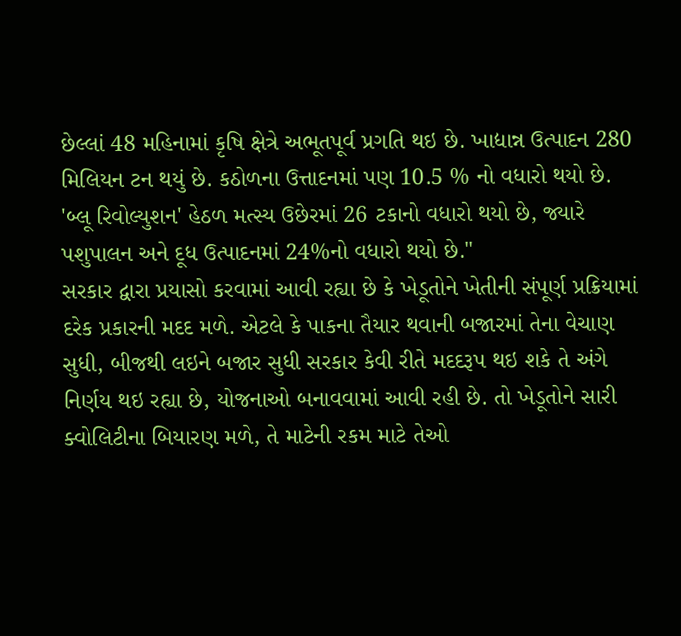છેલ્લાં 48 મહિનામાં કૃષિ ક્ષેત્રે અભૂતપૂર્વ પ્રગતિ થઇ છે. ખાદ્યાન્ન ઉત્પાદન 280 મિલિયન ટન થયું છે. કઠોળના ઉત્તાદનમાં પણ 10.5 % નો વધારો થયો છે. 'બ્લૂ રિવોલ્યુશન' હેઠળ મત્સ્ય ઉછેરમાં 26 ટકાનો વધારો થયો છે, જ્યારે પશુપાલન અને દૂધ ઉત્પાદનમાં 24%નો વધારો થયો છે."
સરકાર દ્વારા પ્રયાસો કરવામાં આવી રહ્યા છે કે ખેડૂતોને ખેતીની સંપૂર્ણ પ્રક્રિયામાં દરેક પ્રકારની મદદ મળે. એટલે કે પાકના તૈયાર થવાની બજારમાં તેના વેચાણ સુધી, બીજથી લઇને બજાર સુધી સરકાર કેવી રીતે મદદરૂપ થઇ શકે તે અંગે નિર્ણય થઇ રહ્યા છે, યોજનાઓ બનાવવામાં આવી રહી છે. તો ખેડૂતોને સારી ક્વોલિટીના બિયારણ મળે, તે માટેની રકમ માટે તેઓ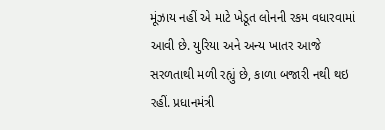મૂંઝાય નહીં એ માટે ખેડૂત લોનની રકમ વધારવામાં આવી છે. યુરિયા અને અન્ય ખાતર આજે સરળતાથી મળી રહ્યું છે, કાળા બજારી નથી થઇ રહીં. પ્રધાનમંત્રી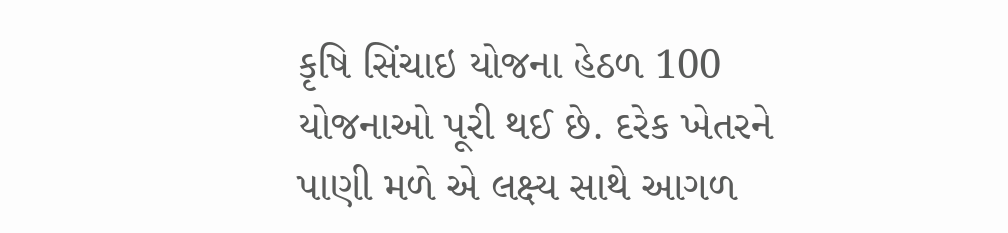કૃષિ સિંચાઇ યોજના હેઠળ 100 યોજનાઓ પૂરી થઈ છે. દરેક ખેતરને પાણી મળે એ લક્ષ્ય સાથે આગળ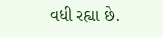વધી રહ્યા છે.